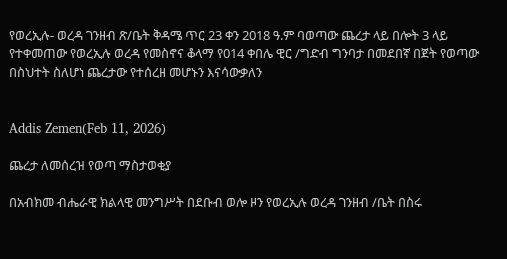የወረኢሉ- ወረዳ ገንዘብ ጽ/ቤት ቅዳሜ ጥር 23 ቀን 2018 ዓ.ም ባወጣው ጨረታ ላይ በሎት 3 ላይ የተቀመጠው የወረኢሉ ወረዳ የመስኖና ቆላማ የ014 ቀበሌ ዊር /ግድብ ግንባታ በመደበኛ በጀት የወጣው በስህተት ስለሆነ ጨረታው የተሰረዘ መሆኑን እናሳውቃለን


Addis Zemen(Feb 11, 2026)

ጨረታ ለመሰረዝ የወጣ ማስታወቂያ

በአብክመ ብሔራዊ ክልላዊ መንግሥት በደቡብ ወሎ ዞን የወረኢሉ ወረዳ ገንዘብ /ቤት በስሩ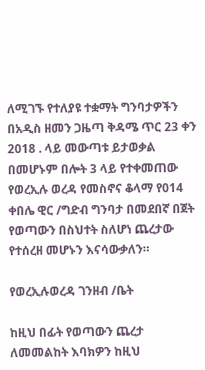ለሚገኙ የተለያዩ ተቋማት ግንባታዎችን በአዲስ ዘመን ጋዜጣ ቅዳሜ ጥር 23 ቀን 2018 . ላይ መውጣቱ ይታወቃል በመሆኑም በሎት 3 ላይ የተቀመጠው የወረኢሉ ወረዳ የመስኖና ቆላማ የ014 ቀበሌ ዊር /ግድብ ግንባታ በመደበኛ በጀት የወጣውን በስህተት ስለሆነ ጨረታው የተሰረዘ መሆኑን እናሳውቃለን።

የወረኢሉወረዳ ገንዘብ /ቤት

ከዚህ በፊት የወጣውን ጨረታ ለመመልከት እባክዎን ከዚህ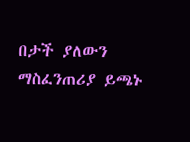በታች ያለውን ማስፈንጠሪያ ይጫኑ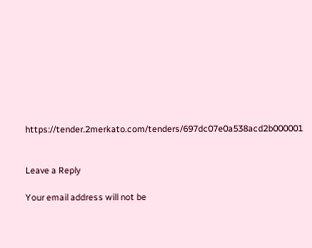https://tender.2merkato.com/tenders/697dc07e0a538acd2b000001


Leave a Reply

Your email address will not be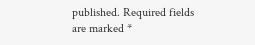published. Required fields are marked *